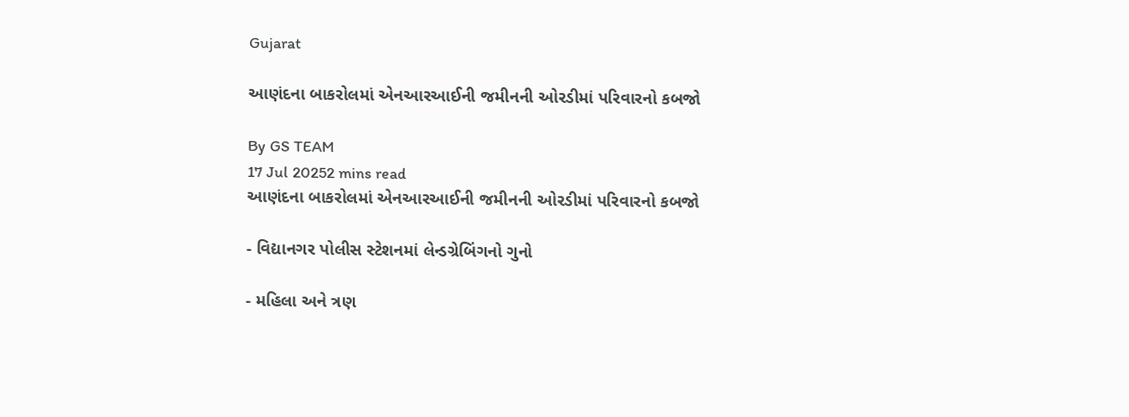Gujarat

આણંદના બાકરોલમાં એનઆરઆઈની જમીનની ઓરડીમાં પરિવારનો કબજો

By GS TEAM
17 Jul 20252 mins read
આણંદના બાકરોલમાં એનઆરઆઈની જમીનની ઓરડીમાં પરિવારનો કબજો

- વિદ્યાનગર પોલીસ સ્ટેશનમાં લેન્ડગ્રેબિંગનો ગુનો

- મહિલા અને ત્રણ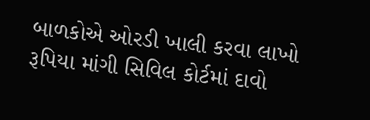બાળકોએ ઓરડી ખાલી કરવા લાખો રૂપિયા માંગી સિવિલ કોર્ટમાં દાવો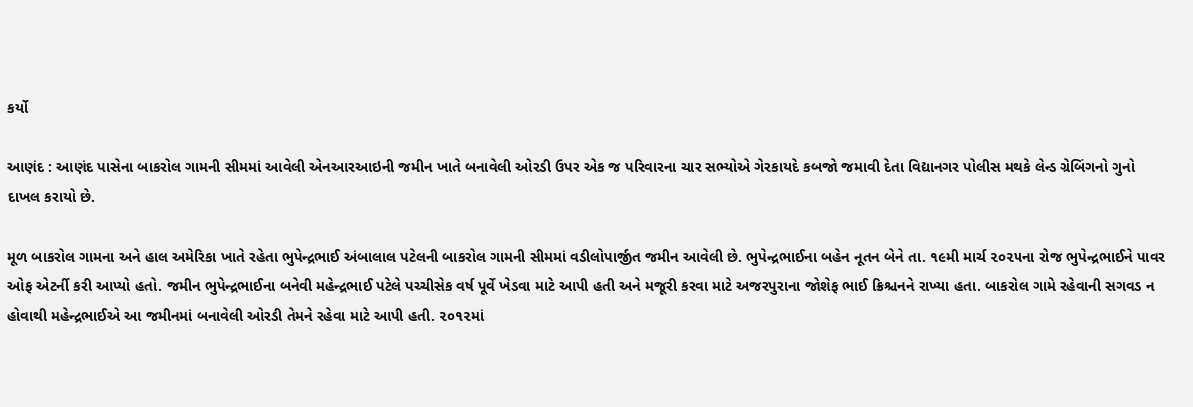કર્યો

આણંદ : આણંદ પાસેના બાકરોલ ગામની સીમમાં આવેલી એનઆરઆઇની જમીન ખાતે બનાવેલી ઓરડી ઉપર એક જ પરિવારના ચાર સભ્યોએ ગેરકાયદે કબજો જમાવી દેતા વિદ્યાનગર પોલીસ મથકે લેન્ડ ગ્રેબિંગનો ગુનો દાખલ કરાયો છે.

મૂળ બાકરોલ ગામના અને હાલ અમેરિકા ખાતે રહેતા ભુપેન્દ્રભાઈ અંબાલાલ પટેલની બાકરોલ ગામની સીમમાં વડીલોપાર્જીત જમીન આવેલી છે. ભુપેન્દ્રભાઈના બહેન નૂતન બેને તા. ૧૯મી માર્ચ ૨૦૨૫ના રોજ ભુપેન્દ્રભાઈને પાવર ઓફ એટર્ની કરી આપ્યો હતો. જમીન ભુપેન્દ્રભાઈના બનેવી મહેન્દ્રભાઈ પટેલે પચ્ચીસેક વર્ષ પૂર્વે ખેડવા માટે આપી હતી અને મજૂરી કરવા માટે અજરપુરાના જોશેફ ભાઈ ક્રિશ્ચનને રાખ્યા હતા. બાકરોલ ગામે રહેવાની સગવડ ન હોવાથી મહેન્દ્રભાઈએ આ જમીનમાં બનાવેલી ઓરડી તેમને રહેવા માટે આપી હતી. ૨૦૧૨માં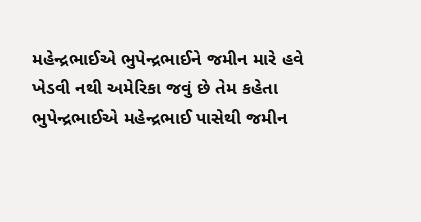મહેન્દ્રભાઈએ ભુપેન્દ્રભાઈને જમીન મારે હવે ખેડવી નથી અમેરિકા જવું છે તેમ કહેતા ભુપેન્દ્રભાઈએ મહેન્દ્રભાઈ પાસેથી જમીન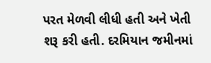પરત મેળવી લીધી હતી અને ખેતી શરૂ કરી હતી. દરમિયાન જમીનમાં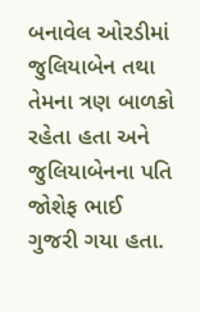બનાવેલ ઓરડીમાં જુલિયાબેન તથા તેમના ત્રણ બાળકો રહેતા હતા અને જુલિયાબેનના પતિ જોશેફ ભાઈ ગુજરી ગયા હતા.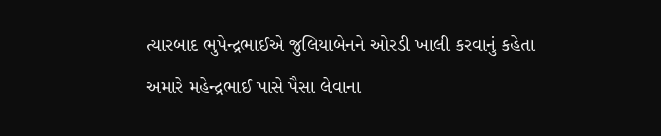ત્યારબાદ ભુપેન્દ્રભાઈએ જુલિયાબેનને ઓરડી ખાલી કરવાનું કહેતા અમારે મહેન્દ્રભાઈ પાસે પૈસા લેવાના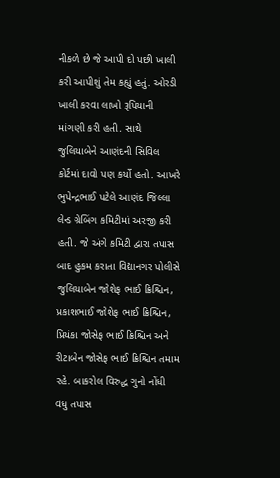નીકળે છે જે આપી દો પછી ખાલી કરી આપીશું તેમ કહ્યું હતું. ઓરડી ખાલી કરવા લાખો રૂપિયાની માંગણી કરી હતી. સાથે જુલિયાબેને આણંદની સિવિલ કોર્ટમાં દાવો પણ કર્યો હતો. આખરે ભુપેન્દ્રભાઈ પટેલે આણંદ જિલ્લા લેન્ડ ગ્રેબિંગ કમિટીમાં અરજી કરી હતી. જે અંગે કમિટી દ્વારા તપાસ બાદ હુકમ કરાતા વિદ્યાનગર પોલીસે જુલિયાબેન જોશેફ ભાઈ ક્રિશ્ચિન, પ્રકાશભાઈ જોશેફ ભાઈ ક્રિશ્ચિન, પ્રિયંકા જોસેફ ભાઈ ક્રિશ્ચિન અને રીટાબેન જોસેફ ભાઈ ક્રિશ્ચિન તમામ રહે. બાકરોલ વિરુદ્ધ ગુનો નોંધી વધુ તપાસ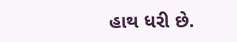હાથ ધરી છે.